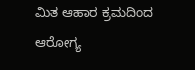ಮಿತ ಆಹಾರ ಕ್ರಮದಿಂದ ಆರೋಗ್ಯ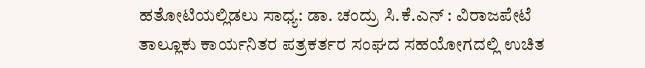ಹತೋಟಿಯಲ್ಲಿಡಲು ಸಾಧ್ಯ: ಡಾ. ಚಂದ್ರು ಸಿ.ಕೆ.ಎನ್ : ವಿರಾಜಪೇಟೆ ತಾಲ್ಲೂಕು ಕಾರ್ಯನಿತರ ಪತ್ರಕರ್ತರ ಸಂಘದ ಸಹಯೋಗದಲ್ಲಿ ಉಚಿತ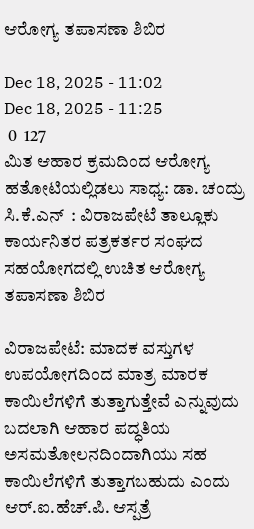ಆರೋಗ್ಯ ತಪಾಸಣಾ ಶಿಬಿರ

Dec 18, 2025 - 11:02
Dec 18, 2025 - 11:25
 0  127
ಮಿತ ಆಹಾರ ಕ್ರಮದಿಂದ ಆರೋಗ್ಯ ಹತೋಟಿಯಲ್ಲಿಡಲು ಸಾಧ್ಯ: ಡಾ. ಚಂದ್ರು ಸಿ.ಕೆ.ಎನ್  : ವಿರಾಜಪೇಟೆ ತಾಲ್ಲೂಕು ಕಾರ್ಯನಿತರ ಪತ್ರಕರ್ತರ ಸಂಘದ ಸಹಯೋಗದಲ್ಲಿ ಉಚಿತ ಆರೋಗ್ಯ ತಪಾಸಣಾ ಶಿಬಿರ

ವಿರಾಜಪೇಟೆ: ಮಾದಕ ವಸ್ತುಗಳ ಉಪಯೋಗದಿಂದ ಮಾತ್ರ ಮಾರಕ ಕಾಯಿಲೆಗಳಿಗೆ ತುತ್ತಾಗುತ್ತೇವೆ ಎನ್ನುವುದು ಬದಲಾಗಿ ಆಹಾರ ಪದ್ಧತಿಯ ಅಸಮತೋಲನದಿಂದಾಗಿಯು ಸಹ ಕಾಯಿಲೆಗಳಿಗೆ ತುತ್ತಾಗಬಹುದು ಎಂದು ಆರ್.ಐ.ಹೆಚ್.ಪಿ. ಆಸ್ಪತ್ರೆ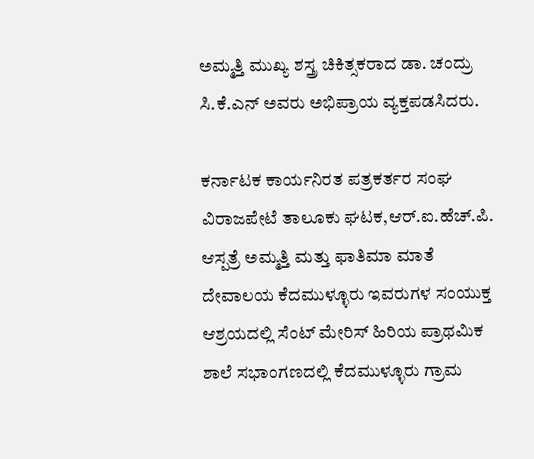ಅಮ್ಮತ್ತಿ ಮುಖ್ಯ ಶಸ್ತ್ರ ಚಿಕಿತ್ಸಕರಾದ ಡಾ. ಚಂದ್ರು ಸಿ.ಕೆ.ಎನ್ ಅವರು ಅಭಿಪ್ರಾಯ ವ್ಯಕ್ತಪಡಸಿದರು.

ಕರ್ನಾಟಕ ಕಾರ್ಯನಿರತ ಪತ್ರಕರ್ತರ ಸಂಘ ವಿರಾಜಪೇಟೆ ತಾಲೂಕು ಘಟಕ,ಆರ್.ಐ.ಹೆಚ್.ಪಿ. ಆಸ್ಪತ್ರೆ ಅಮ್ಮತ್ತಿ ಮತ್ತು ಫಾತಿಮಾ ಮಾತೆ ದೇವಾಲಯ ಕೆದಮುಳ್ಳೂರು ಇವರುಗಳ ಸಂಯುಕ್ತ ಆಶ್ರಯದಲ್ಲಿ ಸೆಂಟ್ ಮೇರಿಸ್ ಹಿರಿಯ ಪ್ರಾಥಮಿಕ ಶಾಲೆ ಸಭಾಂಗಣದಲ್ಲಿ ಕೆದಮುಳ್ಳೂರು ಗ್ರಾಮ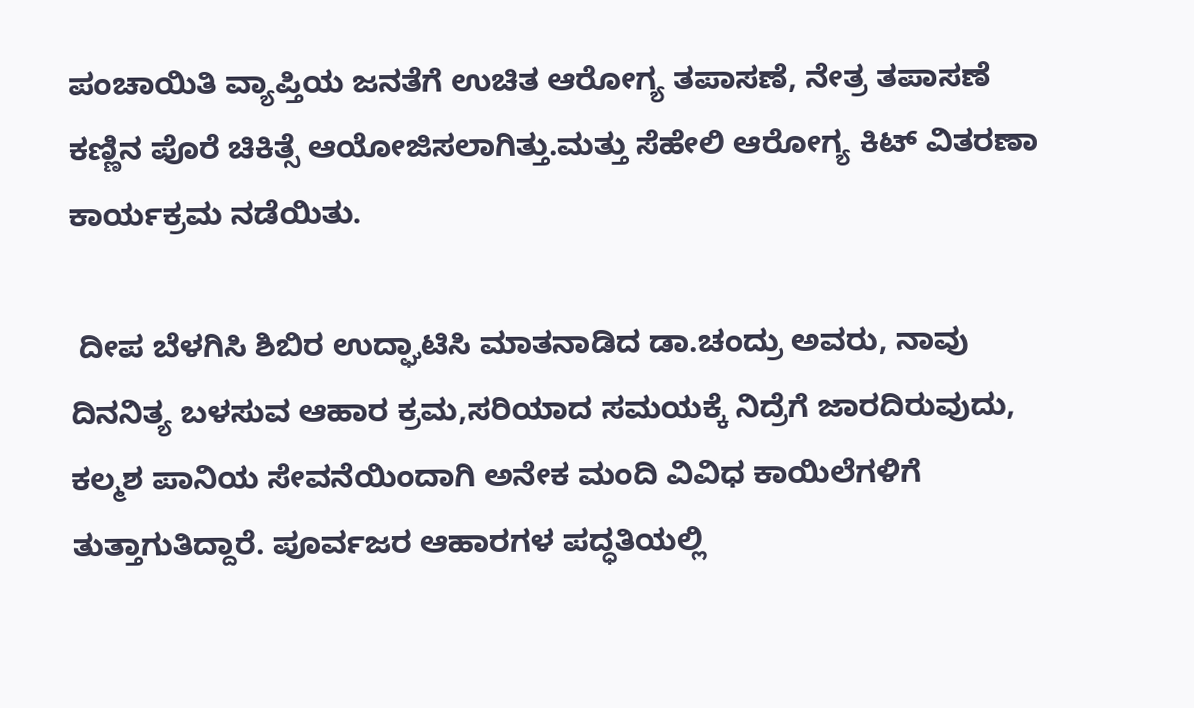ಪಂಚಾಯಿತಿ ವ್ಯಾಪ್ತಿಯ ಜನತೆಗೆ ಉಚಿತ ಆರೋಗ್ಯ ತಪಾಸಣೆ, ನೇತ್ರ ತಪಾಸಣೆ ಕಣ್ಣಿನ ಪೊರೆ ಚಿಕಿತ್ಸೆ ಆಯೋಜಿಸಲಾಗಿತ್ತು.ಮತ್ತು ಸೆಹೇಲಿ ಆರೋಗ್ಯ ಕಿಟ್ ವಿತರಣಾ ಕಾರ್ಯಕ್ರಮ ನಡೆಯಿತು.

 ದೀಪ ಬೆಳಗಿಸಿ ಶಿಬಿರ ಉದ್ಘಾಟಿಸಿ ಮಾತನಾಡಿದ ಡಾ.ಚಂದ್ರು ಅವರು, ನಾವು ದಿನನಿತ್ಯ ಬಳಸುವ ಆಹಾರ ಕ್ರಮ,ಸರಿಯಾದ ಸಮಯಕ್ಕೆ ನಿದ್ರೆಗೆ ಜಾರದಿರುವುದು, ಕಲ್ಮಶ ಪಾನಿಯ ಸೇವನೆಯಿಂದಾಗಿ ಅನೇಕ ಮಂದಿ ವಿವಿಧ ಕಾಯಿಲೆಗಳಿಗೆ ತುತ್ತಾಗುತಿದ್ದಾರೆ. ಪೂರ್ವಜರ ಆಹಾರಗಳ ಪದ್ಧತಿಯಲ್ಲಿ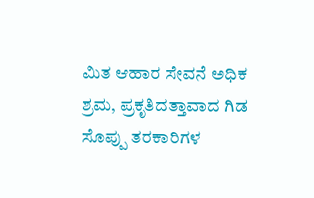ಮಿತ ಆಹಾರ ಸೇವನೆ ಅಧಿಕ ಶ್ರಮ, ಪ್ರಕೃತಿದತ್ತಾವಾದ ಗಿಡ ಸೊಪ್ಪು ತರಕಾರಿಗಳ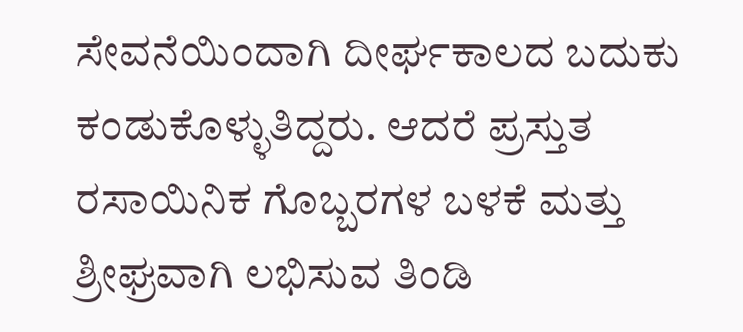ಸೇವನೆಯಿಂದಾಗಿ ದೀರ್ಘಕಾಲದ ಬದುಕು ಕಂಡುಕೊಳ್ಳುತಿದ್ದರು. ಆದರೆ ಪ್ರಸ್ತುತ ರಸಾಯಿನಿಕ ಗೊಬ್ಬರಗಳ ಬಳಕೆ ಮತ್ತು ಶ್ರೀಘ್ರವಾಗಿ ಲಭಿಸುವ ತಿಂಡಿ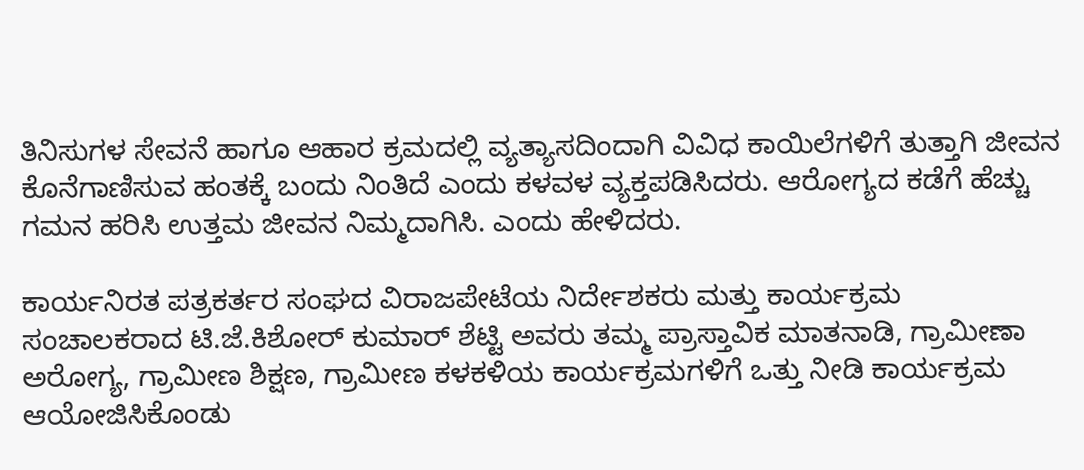ತಿನಿಸುಗಳ ಸೇವನೆ ಹಾಗೂ ಆಹಾರ ಕ್ರಮದಲ್ಲಿ ವ್ಯತ್ಯಾಸದಿಂದಾಗಿ ವಿವಿಧ ಕಾಯಿಲೆಗಳಿಗೆ ತುತ್ತಾಗಿ ಜೀವನ ಕೊನೆಗಾಣಿಸುವ ಹಂತಕ್ಕೆ ಬಂದು ನಿಂತಿದೆ ಎಂದು ಕಳವಳ ವ್ಯಕ್ತಪಡಿಸಿದರು. ಆರೋಗ್ಯದ ಕಡೆಗೆ ಹೆಚ್ಚು ಗಮನ ಹರಿಸಿ ಉತ್ತಮ ಜೀವನ ನಿಮ್ಮದಾಗಿಸಿ. ಎಂದು ಹೇಳಿದರು.

ಕಾರ್ಯನಿರತ ಪತ್ರಕರ್ತರ ಸಂಘದ ವಿರಾಜಪೇಟೆಯ ನಿರ್ದೇಶಕರು ಮತ್ತು ಕಾರ್ಯಕ್ರಮ ಸಂಚಾಲಕರಾದ ಟಿ.ಜೆ.ಕಿಶೋರ್ ಕುಮಾರ್ ಶೆಟ್ಟಿ ಅವರು ತಮ್ಮ ಪ್ರಾಸ್ತಾವಿಕ ಮಾತನಾಡಿ, ಗ್ರಾಮೀಣಾ ಅರೋಗ್ಯ, ಗ್ರಾಮೀಣ ಶಿಕ್ಷಣ, ಗ್ರಾಮೀಣ ಕಳಕಳಿಯ ಕಾರ್ಯಕ್ರಮಗಳಿಗೆ ಒತ್ತು ನೀಡಿ ಕಾರ್ಯಕ್ರಮ ಆಯೋಜಿಸಿಕೊಂಡು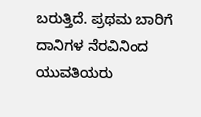ಬರುತ್ತಿದೆ. ಪ್ರಥಮ ಬಾರಿಗೆ ದಾನಿಗಳ ನೆರವಿನಿಂದ ಯುವತಿಯರು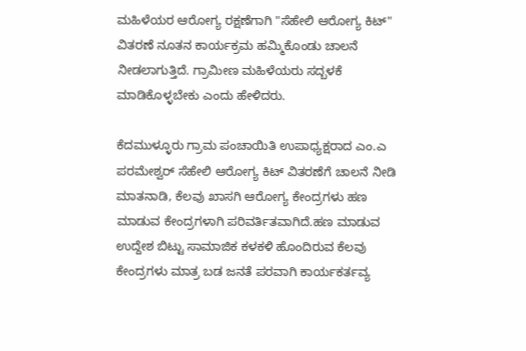ಮಹಿಳೆಯರ ಆರೋಗ್ಯ ರಕ್ಷಣೆಗಾಗಿ "ಸೆಹೇಲಿ ಆರೋಗ್ಯ ಕಿಟ್" ವಿತರಣೆ ನೂತನ ಕಾರ್ಯಕ್ರಮ ಹಮ್ಮಿಕೊಂಡು ಚಾಲನೆ ನೀಡಲಾಗುತ್ತಿದೆ. ಗ್ರಾಮೀಣ ಮಹಿಳೆಯರು ಸದ್ಬಳಕೆ ಮಾಡಿಕೊಳ್ಳಬೇಕು ಎಂದು ಹೇಳಿದರು.

ಕೆದಮುಳ್ಳೂರು ಗ್ರಾಮ ಪಂಚಾಯಿತಿ ಉಪಾಧ್ಯಕ್ಷರಾದ ಎಂ.ಎ ಪರಮೇಶ್ವರ್ ಸೆಹೇಲಿ ಆರೋಗ್ಯ ಕಿಟ್ ವಿತರಣೆಗೆ ಚಾಲನೆ ನೀಡಿ ಮಾತನಾಡಿ, ಕೆಲವು ಖಾಸಗಿ ಆರೋಗ್ಯ ಕೇಂದ್ರಗಳು ಹಣ ಮಾಡುವ ಕೇಂದ್ರಗಳಾಗಿ ಪರಿವರ್ತಿತವಾಗಿದೆ.ಹಣ ಮಾಡುವ ಉದ್ದೇಶ ಬಿಟ್ಟು ಸಾಮಾಜಿಕ ಕಳಕಳಿ ಹೊಂದಿರುವ ಕೆಲವು ಕೇಂದ್ರಗಳು ಮಾತ್ರ ಬಡ ಜನತೆ ಪರವಾಗಿ ಕಾರ್ಯಕರ್ತವ್ಯ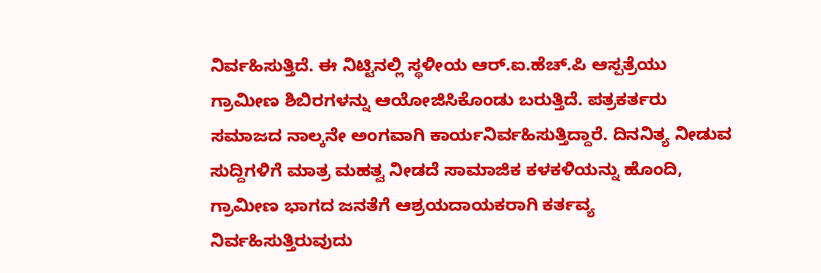ನಿರ್ವಹಿಸುತ್ತಿದೆ. ಈ ನಿಟ್ಟಿನಲ್ಲಿ ಸ್ಥಳೀಯ ಆರ್.ಐ.ಹೆಚ್.ಪಿ ಆಸ್ಪತ್ರೆಯು ಗ್ರಾಮೀಣ ಶಿಬಿರಗಳನ್ನು ಆಯೋಜಿಸಿಕೊಂಡು ಬರುತ್ತಿದೆ. ಪತ್ರಕರ್ತರು ಸಮಾಜದ ನಾಲ್ಕನೇ ಅಂಗವಾಗಿ ಕಾರ್ಯನಿರ್ವಹಿಸುತ್ತಿದ್ದಾರೆ. ದಿನನಿತ್ಯ ನೀಡುವ ಸುದ್ದಿಗಳಿಗೆ ಮಾತ್ರ ಮಹತ್ವ ನೀಡದೆ ಸಾಮಾಜಿಕ ಕಳಕಳಿಯನ್ನು ಹೊಂದಿ, ಗ್ರಾಮೀಣ ಭಾಗದ ಜನತೆಗೆ ಆಶ್ರಯದಾಯಕರಾಗಿ ಕರ್ತವ್ಯ ನಿರ್ವಹಿಸುತ್ತಿರುವುದು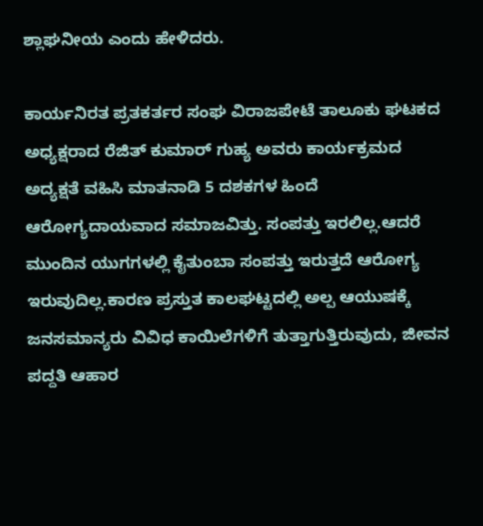ಶ್ಲಾಘನೀಯ ಎಂದು ಹೇಳಿದರು.

ಕಾರ್ಯನಿರತ ಪ್ರತಕರ್ತರ ಸಂಘ ವಿರಾಜಪೇಟೆ ತಾಲೂಕು ಘಟಕದ ಅಧ್ಯಕ್ಷರಾದ ರೆಜಿತ್ ಕುಮಾರ್ ಗುಹ್ಯ ಅವರು ಕಾರ್ಯಕ್ರಮದ ಅದ್ಯಕ್ಷತೆ ವಹಿಸಿ ಮಾತನಾಡಿ 5 ದಶಕಗಳ ಹಿಂದೆ ಆರೋಗ್ಯದಾಯವಾದ ಸಮಾಜವಿತ್ತು. ಸಂಪತ್ತು ಇರಲಿಲ್ಲ.ಆದರೆ ಮುಂದಿನ ಯುಗಗಳಲ್ಲಿ ಕೈತುಂಬಾ ಸಂಪತ್ತು ಇರುತ್ತದೆ ಆರೋಗ್ಯ ಇರುವುದಿಲ್ಲ.ಕಾರಣ ಪ್ರಸ್ತುತ ಕಾಲಘಟ್ಟದಲ್ಲಿ ಅಲ್ಪ ಆಯುಷಕ್ಕೆ ಜನಸಮಾನ್ಯರು ವಿವಿಧ ಕಾಯಿಲೆಗಳಿಗೆ ತುತ್ತಾಗುತ್ತಿರುವುದು, ಜೀವನ ಪದ್ದತಿ ಆಹಾರ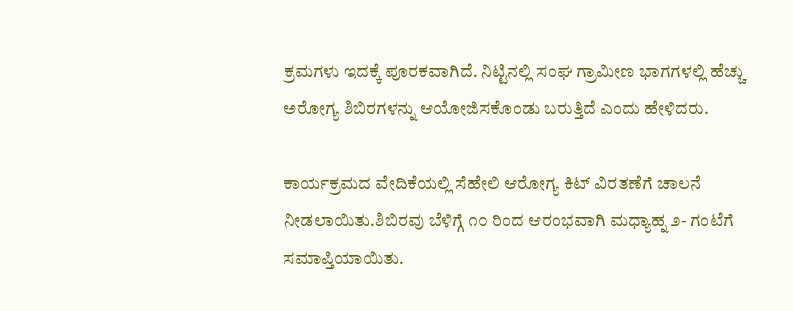ಕ್ರಮಗಳು ಇದಕ್ಕೆ ಪೂರಕವಾಗಿದೆ. ನಿಟ್ಟಿನಲ್ಲಿ ಸಂಘ ಗ್ರಾಮೀಣ ಭಾಗಗಳಲ್ಲಿ ಹೆಚ್ಚು ಅರೋಗ್ಯ ಶಿಬಿರಗಳನ್ನು ಆಯೋಜಿಸಕೊಂಡು ಬರುತ್ತಿದೆ ಎಂದು ಹೇಳಿದರು.

ಕಾರ್ಯಕ್ರಮದ ವೇದಿಕೆಯಲ್ಲಿ ಸೆಹೇಲಿ ಆರೋಗ್ಯ ಕಿಟ್ ವಿರತಣೆಗೆ ಚಾಲನೆ ನೀಡಲಾಯಿತು.ಶಿಬಿರವು ಬೆಳಿಗ್ಗೆ ೧೦ ರಿಂದ ಆರಂಭವಾಗಿ ಮಧ್ಯಾಹ್ನ ೨- ಗಂಟೆಗೆ ಸಮಾಪ್ತಿಯಾಯಿತು.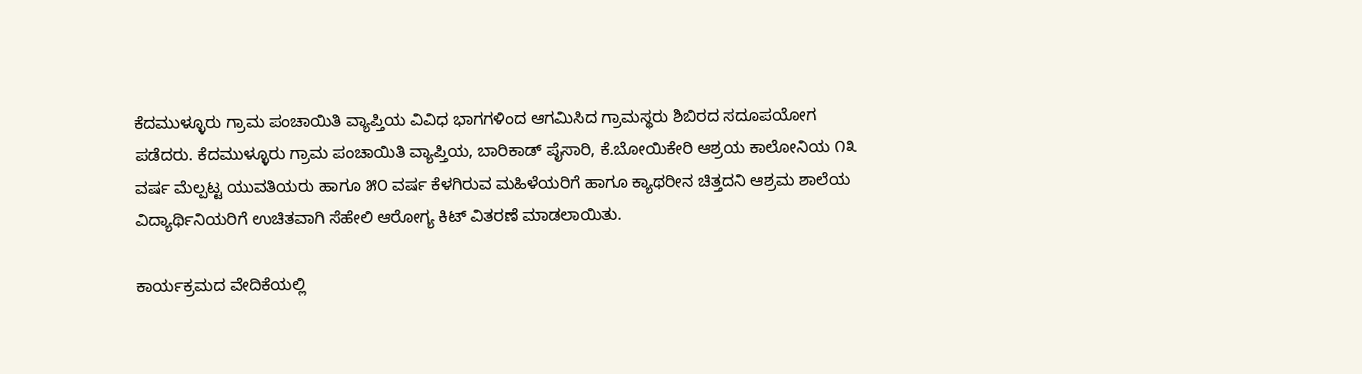ಕೆದಮುಳ್ಳೂರು ಗ್ರಾಮ ಪಂಚಾಯಿತಿ ವ್ಯಾಪ್ತಿಯ ವಿವಿಧ ಭಾಗಗಳಿಂದ ಆಗಮಿಸಿದ ಗ್ರಾಮಸ್ಥರು ಶಿಬಿರದ ಸದೂಪಯೋಗ ಪಡೆದರು. ಕೆದಮುಳ್ಳೂರು ಗ್ರಾಮ ಪಂಚಾಯಿತಿ ವ್ಯಾಪ್ತಿಯ, ಬಾರಿಕಾಡ್ ಪೈಸಾರಿ, ಕೆ.ಬೋಯಿಕೇರಿ ಆಶ್ರಯ ಕಾಲೋನಿಯ ೧೩ ವರ್ಷ ಮೆಲ್ಪಟ್ಟ ಯುವತಿಯರು ಹಾಗೂ ೫೦ ವರ್ಷ ಕೆಳಗಿರುವ ಮಹಿಳೆಯರಿಗೆ ಹಾಗೂ ಕ್ಯಾಥರೀನ ಚಿತ್ತದನಿ ಆಶ್ರಮ ಶಾಲೆಯ ವಿದ್ಯಾರ್ಥಿನಿಯರಿಗೆ ಉಚಿತವಾಗಿ ಸೆಹೇಲಿ ಆರೋಗ್ಯ ಕಿಟ್ ವಿತರಣೆ ಮಾಡಲಾಯಿತು.

ಕಾರ್ಯಕ್ರಮದ ವೇದಿಕೆಯಲ್ಲಿ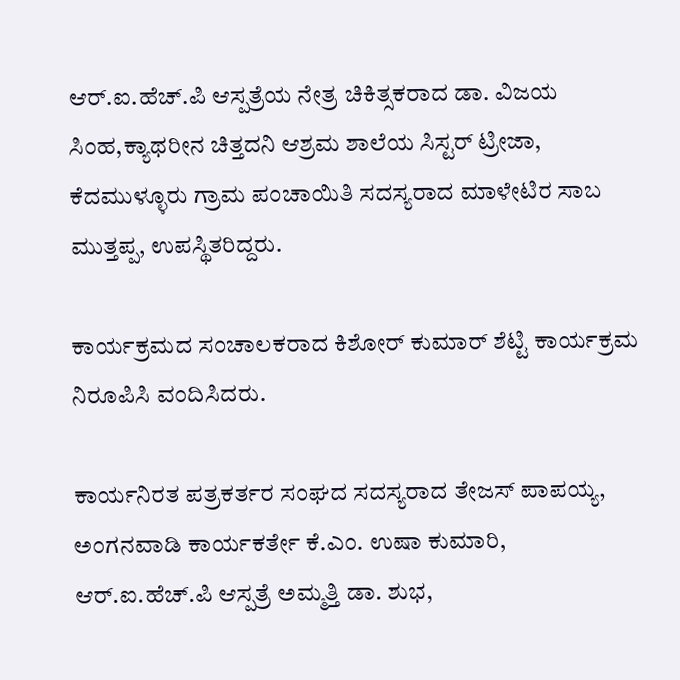ಆರ್.ಐ.ಹೆಚ್.ಪಿ ಆಸ್ಪತ್ರೆಯ ನೇತ್ರ ಚಿಕಿತ್ಸಕರಾದ ಡಾ. ವಿಜಯ ಸಿಂಹ,ಕ್ಯಾಥರೀನ ಚಿತ್ತದನಿ ಆಶ್ರಮ ಶಾಲೆಯ ಸಿಸ್ಟರ್ ಟ್ರೀಜಾ, ಕೆದಮುಳ್ಳೂರು ಗ್ರಾಮ ಪಂಚಾಯಿತಿ ಸದಸ್ಯರಾದ ಮಾಳೇಟಿರ ಸಾಬ ಮುತ್ತಪ್ಪ, ಉಪಸ್ಥಿತರಿದ್ದರು.

ಕಾರ್ಯಕ್ರಮದ ಸಂಚಾಲಕರಾದ ಕಿಶೋರ್ ಕುಮಾರ್ ಶೆಟ್ಟಿ ಕಾರ್ಯಕ್ರಮ ನಿರೂಪಿಸಿ ವಂದಿಸಿದರು.

ಕಾರ್ಯನಿರತ ಪತ್ರಕರ್ತರ ಸಂಘದ ಸದಸ್ಯರಾದ ತೇಜಸ್ ಪಾಪಯ್ಯ, ಅಂಗನವಾಡಿ ಕಾರ್ಯಕರ್ತೇ ಕೆ.ಎಂ. ಉಷಾ ಕುಮಾರಿ, ಆರ್.ಐ.ಹೆಚ್.ಪಿ ಆಸ್ಪತ್ರೆ ಅಮ್ಮತ್ತಿ ಡಾ. ಶುಭ,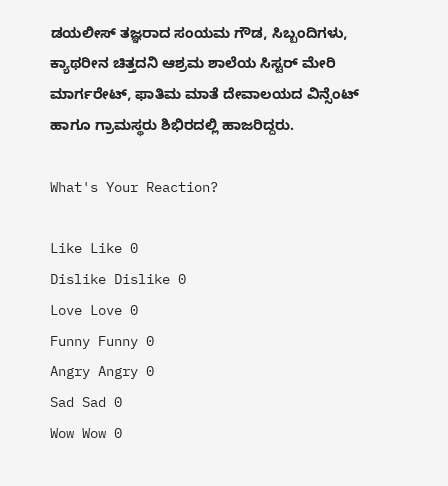ಡಯಲೀಸ್ ತಜ್ಞರಾದ ಸಂಯಮ ಗೌಡ, ಸಿಬ್ಬಂದಿಗಳು, ಕ್ಯಾಥರೀನ ಚಿತ್ತದನಿ ಆಶ್ರಮ ಶಾಲೆಯ ಸಿಸ್ಟರ್ ಮೇರಿ ಮಾರ್ಗರೇಟ್, ಫಾತಿಮ ಮಾತೆ ದೇವಾಲಯದ ವಿನ್ಸೆಂಟ್ ಹಾಗೂ ಗ್ರಾಮಸ್ಥರು ಶಿಭಿರದಲ್ಲಿ ಹಾಜರಿದ್ದರು.

What's Your Reaction?

Like Like 0
Dislike Dislike 0
Love Love 0
Funny Funny 0
Angry Angry 0
Sad Sad 0
Wow Wow 0